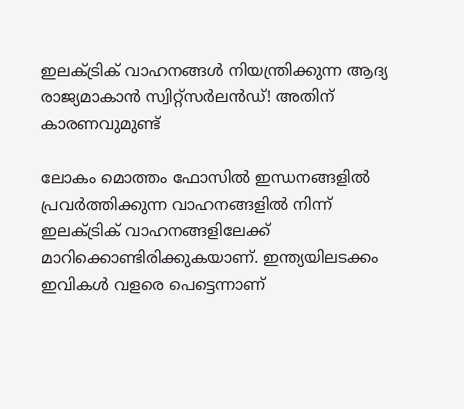ഇലക്ട്രിക് വാഹനങ്ങള്‍ നിയന്ത്രിക്കുന്ന ആദ്യ രാജ്യമാകാൻ സ്വിറ്റ്‌സര്‍ലന്‍ഡ്! അതിന് കാരണവുമുണ്ട്

ലോകം മൊത്തം ഫോസില്‍ ഇന്ധനങ്ങളില്‍ പ്രവര്‍ത്തിക്കുന്ന വാഹനങ്ങളില്‍ നിന്ന് ഇലക്ട്രിക് വാഹനങ്ങളിലേക്ക് മാറിക്കൊണ്ടിരിക്കുകയാണ്. ഇന്ത്യയിലടക്കം ഇവികള്‍ വളരെ പെട്ടെന്നാണ്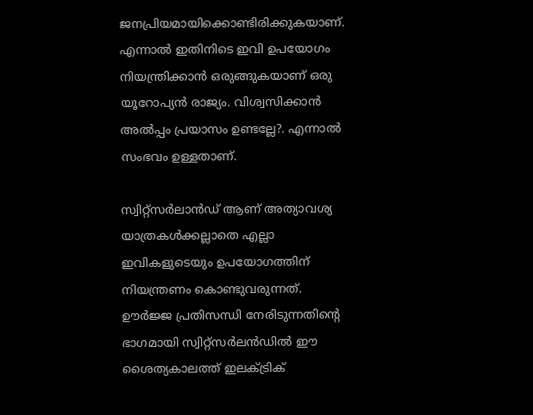ജനപ്രിയമായിക്കൊണ്ടിരിക്കുകയാണ്. എന്നാല്‍ ഇതിനിടെ ഇവി ഉപയോഗം നിയന്ത്രിക്കാൻ ഒരുങ്ങുകയാണ് ഒരു യൂറോപ്യന്‍ രാജ്യം. വിശ്വസിക്കാന്‍ അല്‍പ്പം പ്രയാസം ഉണ്ടല്ലേ?. എന്നാല്‍ സംഭവം ഉള്ളതാണ്.

സ്വിറ്റ്‌സര്‍ലാന്‍ഡ് ആണ് അത്യാവശ്യ യാത്രകള്‍ക്കല്ലാതെ എല്ലാ ഇവികളുടെയും ഉപയോഗത്തിന് നിയന്ത്രണം കൊണ്ടുവരുന്നത്. ഊര്‍ജ്ജ പ്രതിസന്ധി നേരിടുന്നതിന്റെ ഭാഗമായി സ്വിറ്റ്‌സര്‍ലന്‍ഡില്‍ ഈ ശൈത്യകാലത്ത് ഇലക്ട്രിക്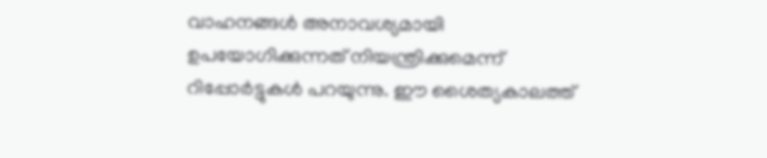വാഹനങ്ങള്‍ അനാവശ്യമായി ഉപയോഗിക്കുന്നത് നിയന്ത്രിക്കുമെന്ന് റിപ്പോര്‍ട്ടുകള്‍ പറയുന്നു. ഈ ശൈത്യകാലത്ത്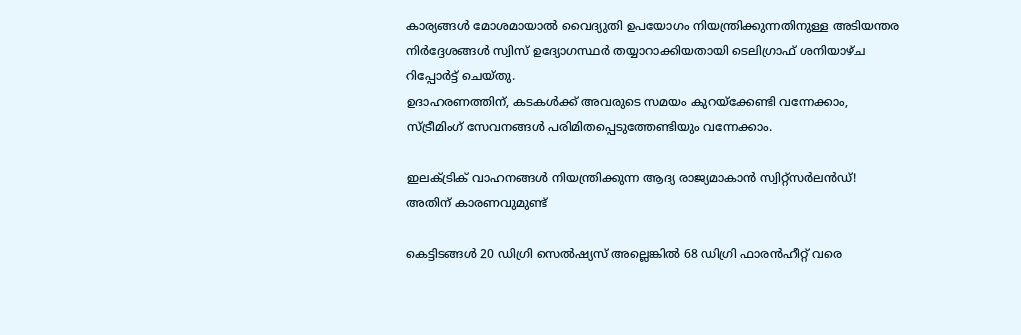കാര്യങ്ങള്‍ മോശമായാല്‍ വൈദ്യുതി ഉപയോഗം നിയന്ത്രിക്കുന്നതിനുള്ള അടിയന്തര നിര്‍ദ്ദേശങ്ങള്‍ സ്വിസ് ഉദ്യോഗസ്ഥര്‍ തയ്യാറാക്കിയതായി ടെലിഗ്രാഫ് ശനിയാഴ്ച റിപ്പോര്‍ട്ട് ചെയ്തു.
ഉദാഹരണത്തിന്, കടകള്‍ക്ക് അവരുടെ സമയം കുറയ്‌ക്കേണ്ടി വന്നേക്കാം, സ്ട്രീമിംഗ് സേവനങ്ങള്‍ പരിമിതപ്പെടുത്തേണ്ടിയും വന്നേക്കാം.

ഇലക്ട്രിക് വാഹനങ്ങള്‍ നിയന്ത്രിക്കുന്ന ആദ്യ രാജ്യമാകാൻ സ്വിറ്റ്‌സര്‍ലന്‍ഡ്! അതിന് കാരണവുമുണ്ട്

കെട്ടിടങ്ങള്‍ 20 ഡിഗ്രി സെല്‍ഷ്യസ് അല്ലെങ്കില്‍ 68 ഡിഗ്രി ഫാരന്‍ഹീറ്റ് വരെ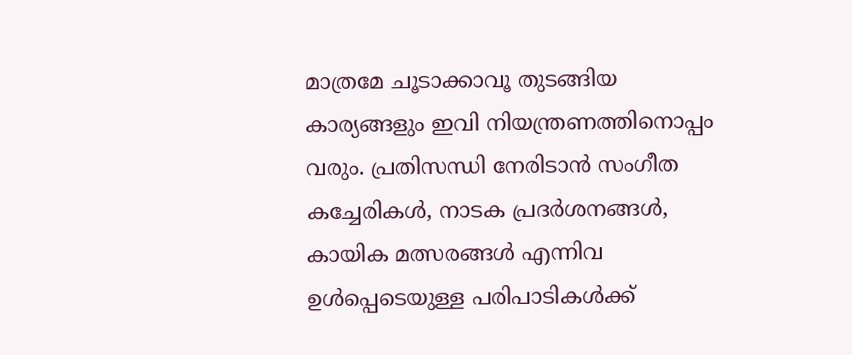മാത്രമേ ചൂടാക്കാവൂ തുടങ്ങിയ കാര്യങ്ങളും ഇവി നിയന്ത്രണത്തിനൊപ്പം വരും. പ്രതിസന്ധി നേരിടാന്‍ സംഗീത കച്ചേരികള്‍, നാടക പ്രദര്‍ശനങ്ങള്‍, കായിക മത്സരങ്ങള്‍ എന്നിവ ഉള്‍പ്പെടെയുള്ള പരിപാടികള്‍ക്ക്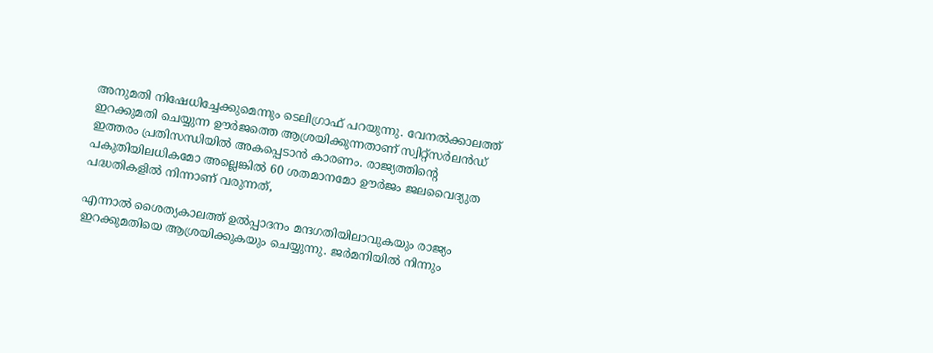അനുമതി നിഷേധിച്ചേക്കുമെന്നും ടെലിഗ്രാഫ് പറയുന്നു. വേനല്‍ക്കാലത്ത് ഇറക്കുമതി ചെയ്യുന്ന ഊര്‍ജത്തെ ആശ്രയിക്കുന്നതാണ് സ്വിറ്റ്‌സര്‍ലന്‍ഡ് ഇത്തരം പ്രതിസന്ധിയില്‍ അകപ്പെടാന്‍ കാരണം. രാജ്യത്തിന്റെ പകുതിയിലധികമോ അല്ലെങ്കില്‍ 60 ശതമാനമോ ഊര്‍ജം ജലവൈദ്യുത പദ്ധതികളില്‍ നിന്നാണ് വരുന്നത്,

എന്നാല്‍ ശൈത്യകാലത്ത് ഉല്‍പ്പാദനം മന്ദഗതിയിലാവുകയും രാജ്യം ഇറക്കുമതിയെ ആശ്രയിക്കുകയും ചെയ്യുന്നു. ജര്‍മനിയില്‍ നിന്നും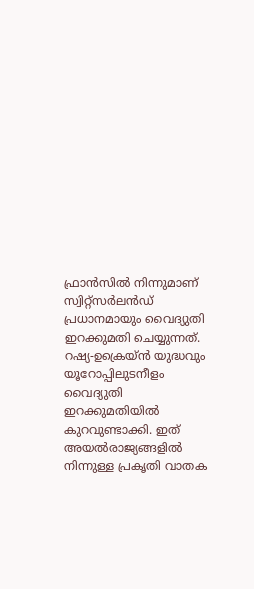ഫ്രാന്‍സില്‍ നിന്നുമാണ് സ്വിറ്റ്‌സര്‍ലന്‍ഡ് പ്രധാനമായും വൈദ്യുതി ഇറക്കുമതി ചെയ്യുന്നത്. റഷ്യ-ഉക്രെയ്ന്‍ യുദ്ധവും യൂറോപ്പിലുടനീളം വൈദ്യുതി ഇറക്കുമതിയില്‍ കുറവുണ്ടാക്കി. ഇത് അയല്‍രാജ്യങ്ങളില്‍ നിന്നുള്ള പ്രകൃതി വാതക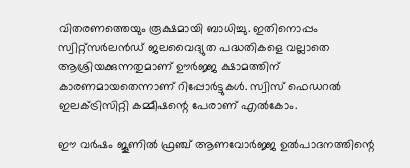വിതരണത്തെയും രൂക്ഷമായി ബാധിച്ചു. ഇതിനൊപ്പം സ്വിറ്റ്സര്‍ലന്‍ഡ് ജലവൈദ്യുത പദ്ധതികളെ വല്ലാതെ ആശ്രിയക്കുന്നതുമാണ് ഊര്‍ജ്ജ ക്ഷാമത്തിന് കാരണമായതെന്നാണ് റിപ്പോര്‍ട്ടുകള്‍. സ്വിസ് ഫെഡറല്‍ ഇലക്ട്രിസിറ്റി കമ്മീഷന്റെ പേരാണ് എല്‍കോം.

ഈ വര്‍ഷം ജൂണില്‍ ഫ്രഞ്ച് ആണവോര്‍ജ്ജ ഉല്‍പാദനത്തിന്റെ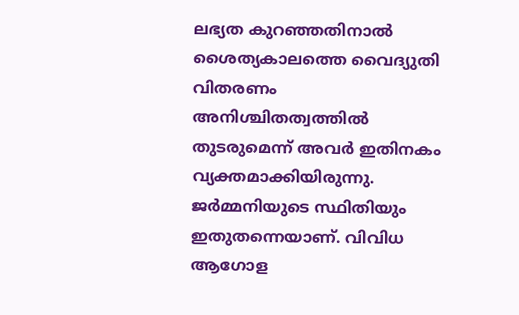ലഭ്യത കുറഞ്ഞതിനാല്‍ ശൈത്യകാലത്തെ വൈദ്യുതി വിതരണം അനിശ്ചിതത്വത്തില്‍ തുടരുമെന്ന് അവർ ഇതിനകം വ്യക്തമാക്കിയിരുന്നു. ജര്‍മ്മനിയുടെ സ്ഥിതിയും ഇതുതന്നെയാണ്. വിവിധ ആഗോള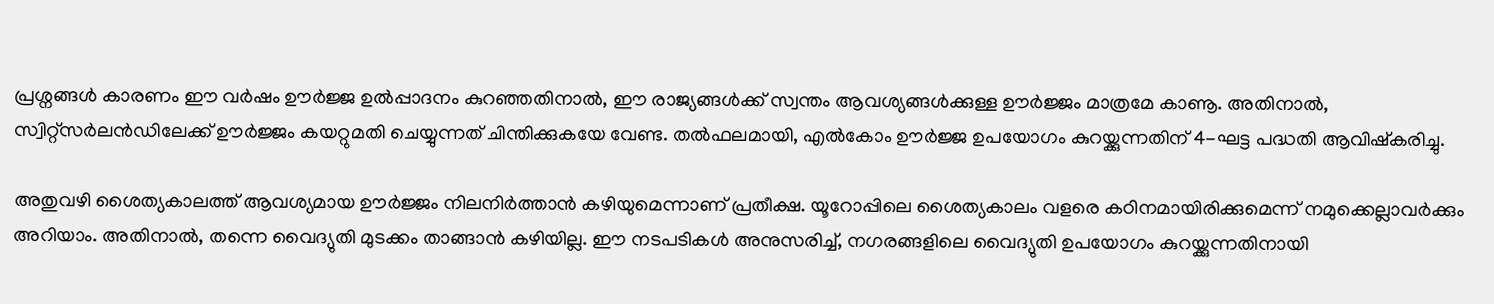പ്രശ്നങ്ങള്‍ കാരണം ഈ വര്‍ഷം ഊര്‍ജ്ജ ഉല്‍പ്പാദനം കുറഞ്ഞതിനാല്‍, ഈ രാജ്യങ്ങള്‍ക്ക് സ്വന്തം ആവശ്യങ്ങള്‍ക്കുള്ള ഊര്‍ജ്ജം മാത്രമേ കാണൂ. അതിനാല്‍, സ്വിറ്റ്‌സര്‍ലന്‍ഡിലേക്ക് ഊര്‍ജ്ജം കയറ്റുമതി ചെയ്യുന്നത് ചിന്തിക്കുകയേ വേണ്ട. തല്‍ഫലമായി, എല്‍കോം ഊര്‍ജ്ജ ഉപയോഗം കുറയ്ക്കുന്നതിന് 4-ഘട്ട പദ്ധതി ആവിഷ്‌കരിച്ചു.

അതുവഴി ശൈത്യകാലത്ത് ആവശ്യമായ ഊര്‍ജ്ജം നിലനിര്‍ത്താന്‍ കഴിയുമെന്നാണ് പ്രതീക്ഷ. യൂറോപ്പിലെ ശൈത്യകാലം വളരെ കഠിനമായിരിക്കുമെന്ന് നമുക്കെല്ലാവര്‍ക്കും അറിയാം. അതിനാല്‍, തന്നെ വൈദ്യുതി മുടക്കം താങ്ങാന്‍ കഴിയില്ല. ഈ നടപടികള്‍ അനുസരിച്ച്, നഗരങ്ങളിലെ വൈദ്യുതി ഉപയോഗം കുറയ്ക്കുന്നതിനായി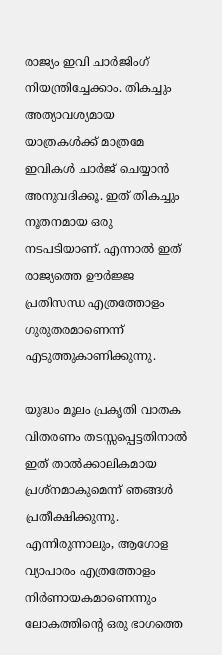രാജ്യം ഇവി ചാര്‍ജിംഗ് നിയന്ത്രിച്ചേക്കാം. തികച്ചും അത്യാവശ്യമായ യാത്രകള്‍ക്ക് മാത്രമേ ഇവികള്‍ ചാര്‍ജ് ചെയ്യാന്‍ അനുവദിക്കൂ. ഇത് തികച്ചും നൂതനമായ ഒരു നടപടിയാണ്. എന്നാല്‍ ഇത് രാജ്യത്തെ ഊര്‍ജ്ജ പ്രതിസന്ധ എത്രത്തോളം ഗുരുതരമാണെന്ന് എടുത്തുകാണിക്കുന്നു.

യുദ്ധം മൂലം പ്രകൃതി വാതക വിതരണം തടസ്സപ്പെട്ടതിനാല്‍ ഇത് താല്‍ക്കാലികമായ പ്രശ്‌നമാകുമെന്ന് ഞങ്ങള്‍ പ്രതീക്ഷിക്കുന്നു. എന്നിരുന്നാലും, ആഗോള വ്യാപാരം എത്രത്തോളം നിര്‍ണായകമാണെന്നും ലോകത്തിന്റെ ഒരു ഭാഗത്തെ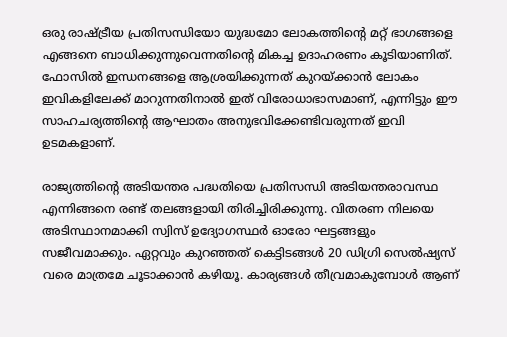ഒരു രാഷ്ട്രീയ പ്രതിസന്ധിയോ യുദ്ധമോ ലോകത്തിന്റെ മറ്റ് ഭാഗങ്ങളെ എങ്ങനെ ബാധിക്കുന്നുവെന്നതിന്റെ മികച്ച ഉദാഹരണം കൂടിയാണിത്. ഫോസില്‍ ഇന്ധനങ്ങളെ ആശ്രയിക്കുന്നത് കുറയ്ക്കാന്‍ ലോകം ഇവികളിലേക്ക് മാറുന്നതിനാല്‍ ഇത് വിരോധാഭാസമാണ്, എന്നിട്ടും ഈ സാഹചര്യത്തിന്റെ ആഘാതം അനുഭവിക്കേണ്ടിവരുന്നത് ഇവി ഉടമകളാണ്.

രാജ്യത്തിന്റെ അടിയന്തര പദ്ധതിയെ പ്രതിസന്ധി അടിയന്തരാവസ്ഥ എന്നിങ്ങനെ രണ്ട് തലങ്ങളായി തിരിച്ചിരിക്കുന്നു. വിതരണ നിലയെ അടിസ്ഥാനമാക്കി സ്വിസ് ഉദ്യോഗസ്ഥര്‍ ഓരോ ഘട്ടങ്ങളും സജീവമാക്കും. ഏറ്റവും കുറഞ്ഞത് കെട്ടിടങ്ങള്‍ 20 ഡിഗ്രി സെല്‍ഷ്യസ് വരെ മാത്രമേ ചൂടാക്കാന്‍ കഴിയൂ. കാര്യങ്ങള്‍ തീവ്രമാകുമ്പോള്‍ ആണ്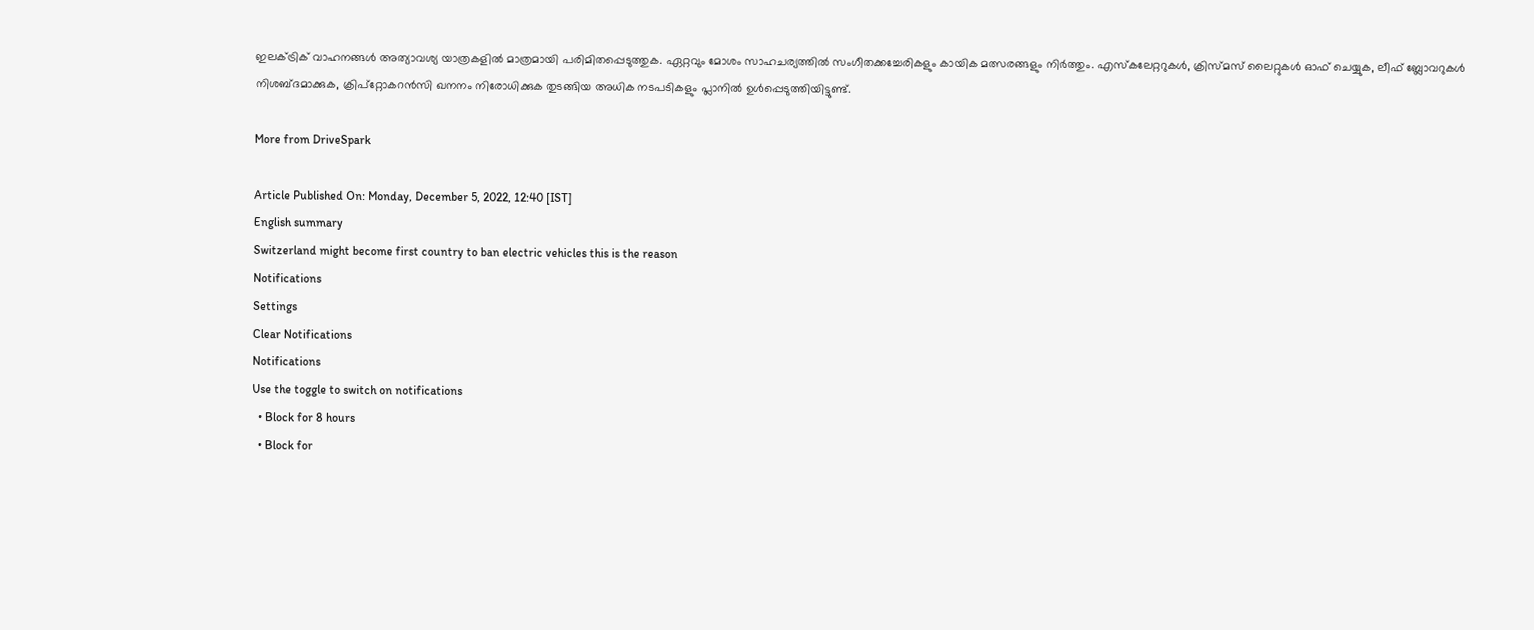ഇലക്ട്രിക് വാഹനങ്ങള്‍ അത്യാവശ്യ യാത്രകളില്‍ മാത്രമായി പരിമിതപ്പെടുത്തുക. ഏറ്റവും മോശം സാഹചര്യത്തില്‍ സംഗീതക്കച്ചേരികളും കായിക മത്സരങ്ങളും നിര്‍ത്തും. എസ്‌കലേറ്ററുകള്‍, ക്രിസ്മസ് ലൈറ്റുകള്‍ ഓഫ് ചെയ്യുക, ലീഫ് ബ്ലോവറുകള്‍ നിശബ്ദമാക്കുക, ക്രിപ്റ്റോകറന്‍സി ഖനനം നിരോധിക്കുക തുടങ്ങിയ അധിക നടപടികളും പ്ലാനില്‍ ഉള്‍പ്പെടുത്തിയിട്ടുണ്ട്.

More from DriveSpark

Article Published On: Monday, December 5, 2022, 12:40 [IST]
English summary
Switzerland might become first country to ban electric vehicles this is the reason
Notifications
Settings
Clear Notifications
Notifications
Use the toggle to switch on notifications
  • Block for 8 hours
  • Block for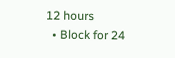12 hours
  • Block for 24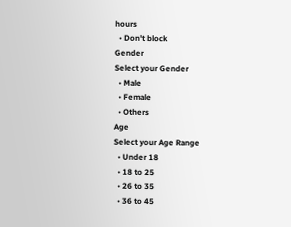hours
  • Don't block
Gender
Select your Gender
  • Male
  • Female
  • Others
Age
Select your Age Range
  • Under 18
  • 18 to 25
  • 26 to 35
  • 36 to 45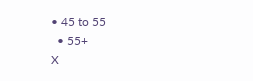• 45 to 55
  • 55+
X